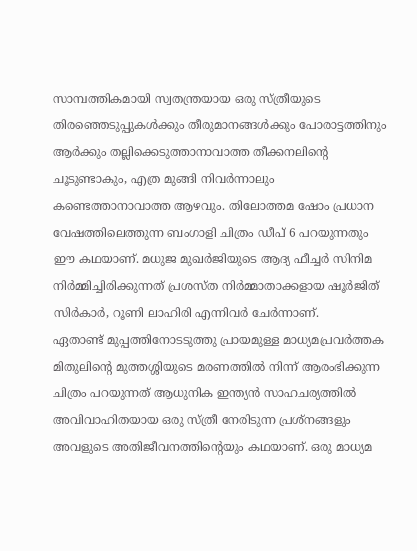സാമ്പത്തികമായി സ്വതന്ത്രയായ ഒരു സ്ത്രീയുടെ തിരഞ്ഞെടുപ്പുകൾക്കും തീരുമാനങ്ങൾക്കും പോരാട്ടത്തിനും ആർക്കും തല്ലിക്കെടുത്താനാവാത്ത തീക്കനലിന്റെ ചൂടുണ്ടാകും, എത്ര മുങ്ങി നിവർന്നാലും കണ്ടെത്താനാവാത്ത ആഴവും. തിലോത്തമ ഷോം പ്രധാന വേഷത്തിലെത്തുന്ന ബംഗാളി ചിത്രം ഡീപ് 6 പറയുന്നതും ഈ കഥയാണ്. മധുജ മുഖർജിയുടെ ആദ്യ ഫീച്ചർ സിനിമ നിർമ്മിച്ചിരിക്കുന്നത് പ്രശസ്ത നിർമ്മാതാക്കളായ ഷൂർജിത് സിർകാർ, റൂണി ലാഹിരി എന്നിവർ ചേർന്നാണ്.
ഏതാണ്ട് മുപ്പത്തിനോടടുത്തു പ്രായമുള്ള മാധ്യമപ്രവർത്തക മിതുലിന്റെ മുത്തശ്ശിയുടെ മരണത്തിൽ നിന്ന് ആരംഭിക്കുന്ന ചിത്രം പറയുന്നത് ആധുനിക ഇന്ത്യൻ സാഹചര്യത്തിൽ അവിവാഹിതയായ ഒരു സ്ത്രീ നേരിടുന്ന പ്രശ്നങ്ങളും അവളുടെ അതിജീവനത്തിന്റെയും കഥയാണ്. ഒരു മാധ്യമ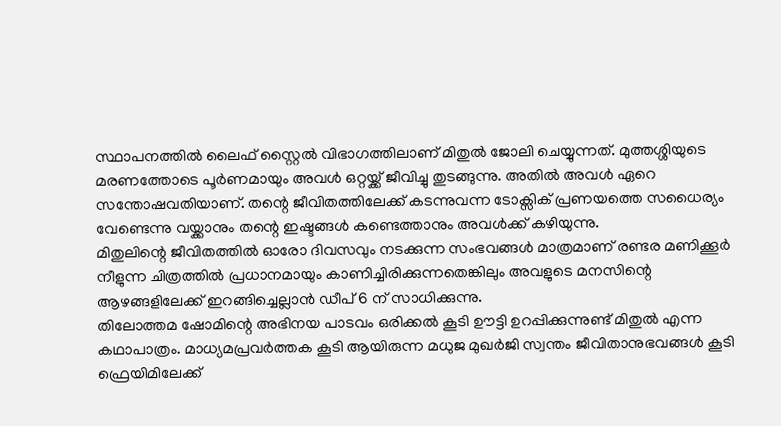സ്ഥാപനത്തിൽ ലൈഫ് സ്റ്റൈൽ വിഭാഗത്തിലാണ് മിതുൽ ജോലി ചെയ്യുന്നത്. മുത്തശ്ശിയുടെ മരണത്തോടെ പൂർണമായും അവൾ ഒറ്റയ്ക്ക് ജീവിച്ചു തുടങ്ങുന്നു. അതിൽ അവൾ ഏറെ സന്തോഷവതിയാണ്. തന്റെ ജീവിതത്തിലേക്ക് കടന്നുവന്ന ടോക്സിക് പ്രണയത്തെ സധൈര്യം വേണ്ടെന്നു വയ്ക്കാനും തന്റെ ഇഷ്ടങ്ങൾ കണ്ടെത്താനും അവൾക്ക് കഴിയുന്നു.
മിതുലിന്റെ ജീവിതത്തിൽ ഓരോ ദിവസവും നടക്കുന്ന സംഭവങ്ങൾ മാത്രമാണ് രണ്ടര മണിക്കൂർ നീളുന്ന ചിത്രത്തിൽ പ്രധാനമായും കാണിച്ചിരിക്കുന്നതെങ്കിലും അവളുടെ മനസിന്റെ ആഴങ്ങളിലേക്ക് ഇറങ്ങിച്ചെല്ലാൻ ഡീപ് 6 ന് സാധിക്കുന്നു.
തിലോത്തമ ഷോമിന്റെ അഭിനയ പാടവം ഒരിക്കൽ കൂടി ഊട്ടി ഉറപ്പിക്കുന്നുണ്ട് മിതുൽ എന്ന കഥാപാത്രം. മാധ്യമപ്രവർത്തക കൂടി ആയിരുന്ന മധുജ മുഖർജി സ്വന്തം ജീവിതാനുഭവങ്ങൾ കൂടി ഫ്രെയിമിലേക്ക്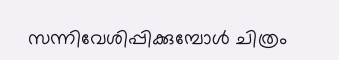സന്നിവേശിപ്പിക്കുമ്പോൾ ചിത്രം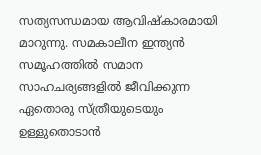സത്യസന്ധമായ ആവിഷ്കാരമായി മാറുന്നു. സമകാലീന ഇന്ത്യൻ സമൂഹത്തിൽ സമാന സാഹചര്യങ്ങളിൽ ജീവിക്കുന്ന ഏതൊരു സ്ത്രീയുടെയും ഉള്ളുതൊടാൻ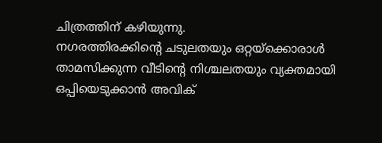ചിത്രത്തിന് കഴിയുന്നു.
നഗരത്തിരക്കിന്റെ ചടുലതയും ഒറ്റയ്ക്കൊരാൾ താമസിക്കുന്ന വീടിന്റെ നിശ്ചലതയും വ്യക്തമായി ഒപ്പിയെടുക്കാൻ അവിക്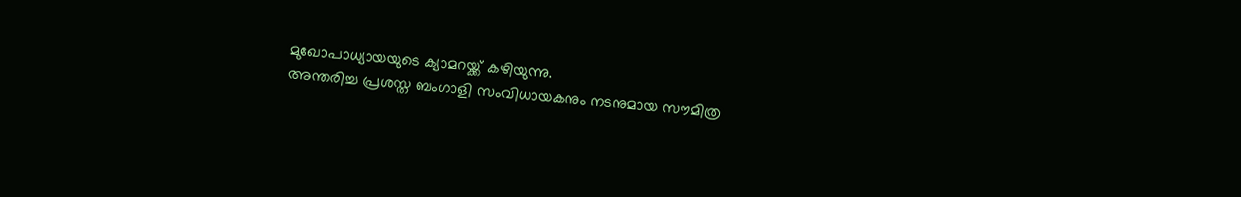മുഖോപാധ്യായയുടെ ക്യാമറയ്ക്ക് കഴിയുന്നു.
അന്തരിച്ച പ്രശസ്ത ബംഗാളി സംവിധായകനും നടനുമായ സൗമിത്ര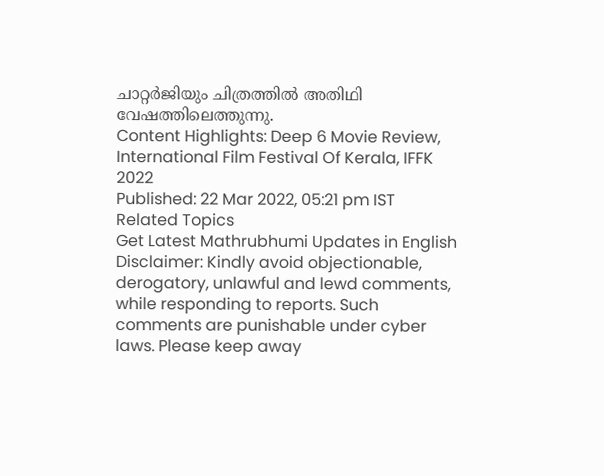ചാറ്റർജിയും ചിത്രത്തിൽ അതിഥി വേഷത്തിലെത്തുന്നു.
Content Highlights: Deep 6 Movie Review, International Film Festival Of Kerala, IFFK 2022
Published: 22 Mar 2022, 05:21 pm IST
Related Topics
Get Latest Mathrubhumi Updates in English
Disclaimer: Kindly avoid objectionable, derogatory, unlawful and lewd comments, while responding to reports. Such comments are punishable under cyber laws. Please keep away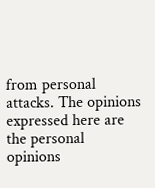from personal attacks. The opinions expressed here are the personal opinions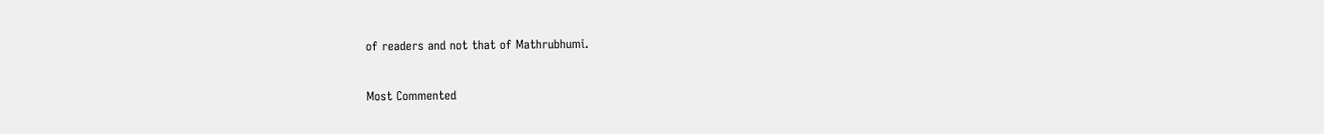of readers and not that of Mathrubhumi.


Most Commented